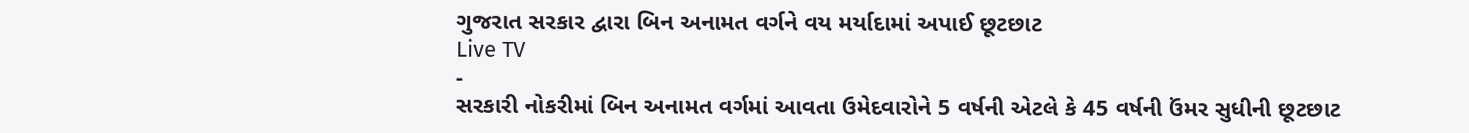ગુજરાત સરકાર દ્વારા બિન અનામત વર્ગને વય મર્યાદામાં અપાઈ છૂટછાટ
Live TV
-
સરકારી નોકરીમાં બિન અનામત વર્ગમાં આવતા ઉમેદવારોને 5 વર્ષની એટલે કે 45 વર્ષની ઉંમર સુધીની છૂટછાટ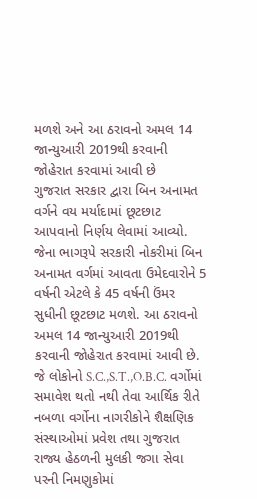મળશે અને આ ઠરાવનો અમલ 14 જાન્યુઆરી 2019થી કરવાની જોહેરાત કરવામાં આવી છે
ગુજરાત સરકાર દ્વારા બિન અનામત વર્ગને વય મર્યાદામાં છૂટછાટ આપવાનો નિર્ણય લેવામાં આવ્યો. જેના ભાગરૂપે સરકારી નોકરીમાં બિન અનામત વર્ગમાં આવતા ઉમેદવારોને 5 વર્ષની એટલે કે 45 વર્ષની ઉંમર સુધીની છૂટછાટ મળશે. આ ઠરાવનો અમલ 14 જાન્યુઆરી 2019થી કરવાની જોહેરાત કરવામાં આવી છે. જે લોકોનો S.C.,S.T.,O.B.C. વર્ગોમાં સમાવેશ થતો નથી તેવા આર્થિક રીતે નબળા વર્ગોના નાગરીકોને શૈક્ષણિક સંસ્થાઓમાં પ્રવેશ તથા ગુજરાત રાજ્ય હેઠળની મુલકી જગા સેવા પરની નિમણુકોમાં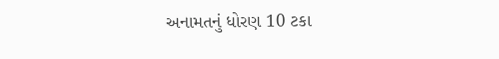અનામતનું ધોરણ 10 ટકા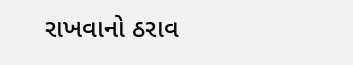રાખવાનો ઠરાવ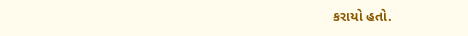કરાયો હતો.